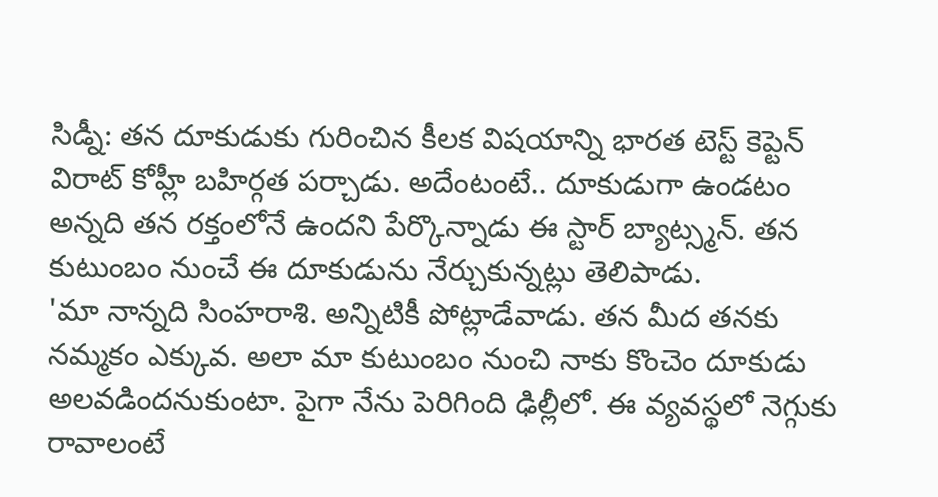సిడ్నీ: తన దూకుడుకు గురించిన కీలక విషయాన్ని భారత టెస్ట్ కెప్టెన్ విరాట్ కోహ్లీ బహిర్గత పర్చాడు. అదేంటంటే.. దూకుడుగా ఉండటం అన్నది తన రక్తంలోనే ఉందని పేర్కొన్నాడు ఈ స్టార్ బ్యాట్స్మన్. తన కుటుంబం నుంచే ఈ దూకుడును నేర్చుకున్నట్లు తెలిపాడు.
'మా నాన్నది సింహరాశి. అన్నిటికీ పోట్లాడేవాడు. తన మీద తనకు నమ్మకం ఎక్కువ. అలా మా కుటుంబం నుంచి నాకు కొంచెం దూకుడు అలవడిందనుకుంటా. పైగా నేను పెరిగింది ఢిల్లీలో. ఈ వ్యవస్థలో నెగ్గుకు రావాలంటే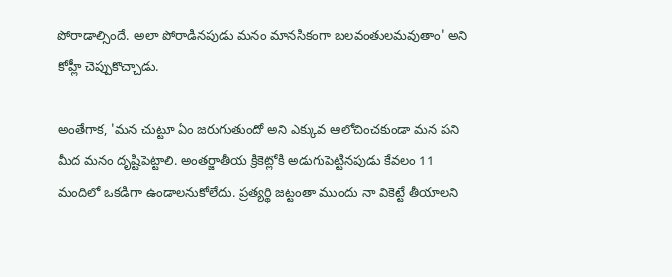పోరాడాల్సిందే. అలా పోరాడినపుడు మనం మానసికంగా బలవంతులమవుతాం' అని కోహ్లీ చెప్పుకొచ్చాడు.

అంతేగాక, 'మన చుట్టూ ఏం జరుగుతుందో అని ఎక్కువ ఆలోచించకుండా మన పని మీద మనం దృష్టిపెట్టాలి. అంతర్జాతీయ క్రికెట్లోకి అడుగుపెట్టినపుడు కేవలం 11 మందిలో ఒకడిగా ఉండాలనుకోలేదు. ప్రత్యర్థి జట్టంతా ముందు నా వికెట్టే తీయాలని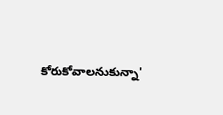కోరుకోవాలనుకున్నా'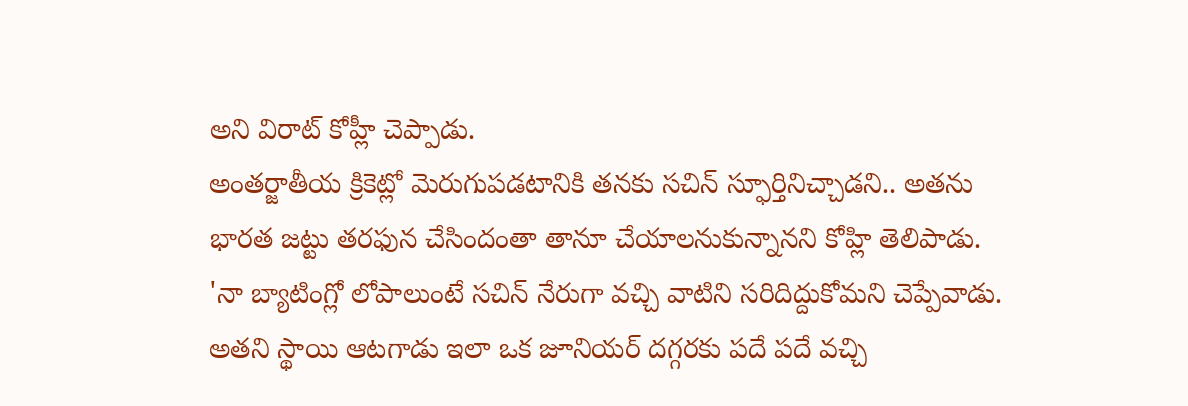అని విరాట్ కోహ్లీ చెప్పాడు.
అంతర్జాతీయ క్రికెట్లో మెరుగుపడటానికి తనకు సచిన్ స్ఫూర్తినిచ్చాడని.. అతను భారత జట్టు తరఫున చేసిందంతా తానూ చేయాలనుకున్నానని కోహ్లి తెలిపాడు.
'నా బ్యాటింగ్లో లోపాలుంటే సచిన్ నేరుగా వచ్చి వాటిని సరిదిద్దుకోమని చెప్పేవాడు. అతని స్థాయి ఆటగాడు ఇలా ఒక జూనియర్ దగ్గరకు పదే పదే వచ్చి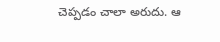చెప్పడం చాలా అరుదు. ఆ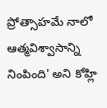ప్రోత్సాహమే నాలో ఆత్మవిశ్వాసాన్ని నింపింది' అని కోహ్లి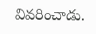వివరించాడు.